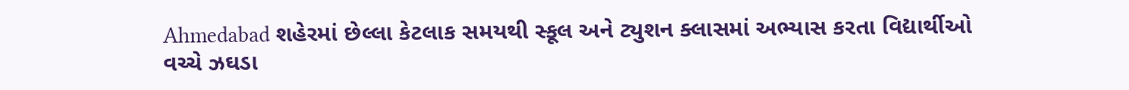Ahmedabad શહેરમાં છેલ્લા કેટલાક સમયથી સ્કૂલ અને ટ્યુશન ક્લાસમાં અભ્યાસ કરતા વિદ્યાર્થીઓ વચ્ચે ઝઘડા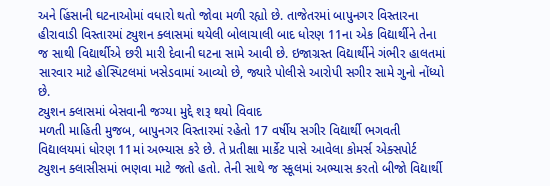અને હિંસાની ઘટનાઓમાં વધારો થતો જોવા મળી રહ્યો છે. તાજેતરમાં બાપુનગર વિસ્તારના હીરાવાડી વિસ્તારમાં ટ્યુશન ક્લાસમાં થયેલી બોલાચાલી બાદ ધોરણ 11ના એક વિદ્યાર્થીને તેના જ સાથી વિદ્યાર્થીએ છરી મારી દેવાની ઘટના સામે આવી છે. ઇજાગ્રસ્ત વિદ્યાર્થીને ગંભીર હાલતમાં સારવાર માટે હોસ્પિટલમાં ખસેડવામાં આવ્યો છે, જ્યારે પોલીસે આરોપી સગીર સામે ગુનો નોંધ્યો છે.
ટ્યુશન ક્લાસમાં બેસવાની જગ્યા મુદ્દે શરૂ થયો વિવાદ
મળતી માહિતી મુજબ, બાપુનગર વિસ્તારમાં રહેતો 17 વર્ષીય સગીર વિદ્યાર્થી ભગવતી વિદ્યાલયમાં ધોરણ 11માં અભ્યાસ કરે છે. તે પ્રતીક્ષા માર્કેટ પાસે આવેલા કોમર્સ એક્સપોર્ટ ટ્યુશન ક્લાસીસમાં ભણવા માટે જતો હતો. તેની સાથે જ સ્કૂલમાં અભ્યાસ કરતો બીજો વિદ્યાર્થી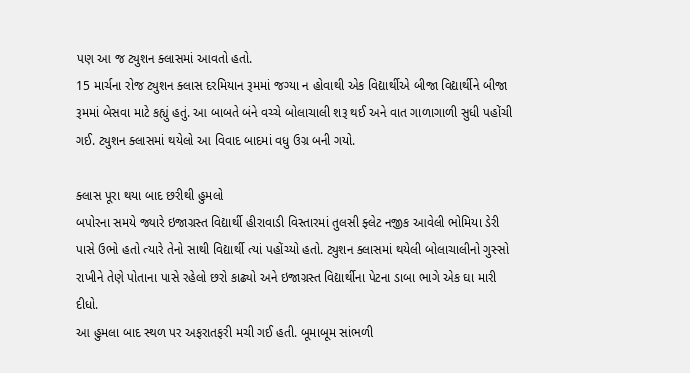પણ આ જ ટ્યુશન ક્લાસમાં આવતો હતો.
15 માર્ચના રોજ ટ્યુશન ક્લાસ દરમિયાન રૂમમાં જગ્યા ન હોવાથી એક વિદ્યાર્થીએ બીજા વિદ્યાર્થીને બીજા રૂમમાં બેસવા માટે કહ્યું હતું. આ બાબતે બંને વચ્ચે બોલાચાલી શરૂ થઈ અને વાત ગાળાગાળી સુધી પહોંચી ગઈ. ટ્યુશન ક્લાસમાં થયેલો આ વિવાદ બાદમાં વધુ ઉગ્ર બની ગયો.

ક્લાસ પૂરા થયા બાદ છરીથી હુમલો
બપોરના સમયે જ્યારે ઇજાગ્રસ્ત વિદ્યાર્થી હીરાવાડી વિસ્તારમાં તુલસી ફ્લેટ નજીક આવેલી ભોમિયા ડેરી પાસે ઉભો હતો ત્યારે તેનો સાથી વિદ્યાર્થી ત્યાં પહોંચ્યો હતો. ટ્યુશન ક્લાસમાં થયેલી બોલાચાલીનો ગુસ્સો રાખીને તેણે પોતાના પાસે રહેલો છરો કાઢ્યો અને ઇજાગ્રસ્ત વિદ્યાર્થીના પેટના ડાબા ભાગે એક ઘા મારી દીધો.
આ હુમલા બાદ સ્થળ પર અફરાતફરી મચી ગઈ હતી. બૂમાબૂમ સાંભળી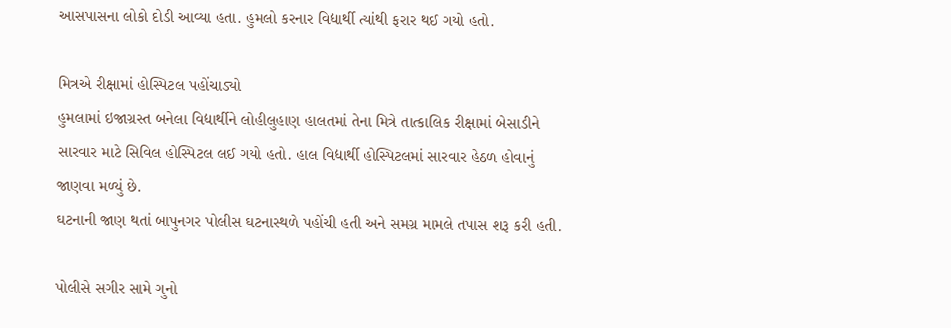આસપાસના લોકો દોડી આવ્યા હતા. હુમલો કરનાર વિદ્યાર્થી ત્યાંથી ફરાર થઈ ગયો હતો.

મિત્રએ રીક્ષામાં હોસ્પિટલ પહોંચાડ્યો
હુમલામાં ઇજાગ્રસ્ત બનેલા વિદ્યાર્થીને લોહીલુહાણ હાલતમાં તેના મિત્રે તાત્કાલિક રીક્ષામાં બેસાડીને સારવાર માટે સિવિલ હોસ્પિટલ લઈ ગયો હતો. હાલ વિદ્યાર્થી હોસ્પિટલમાં સારવાર હેઠળ હોવાનું જાણવા મળ્યું છે.
ઘટનાની જાણ થતાં બાપુનગર પોલીસ ઘટનાસ્થળે પહોંચી હતી અને સમગ્ર મામલે તપાસ શરૂ કરી હતી.

પોલીસે સગીર સામે ગુનો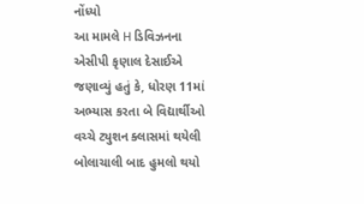નોંધ્યો
આ મામલે H ડિવિઝનના એસીપી કૃણાલ દેસાઈએ જણાવ્યું હતું કે, ધોરણ 11માં અભ્યાસ કરતા બે વિદ્યાર્થીઓ વચ્ચે ટ્યુશન ક્લાસમાં થયેલી બોલાચાલી બાદ હુમલો થયો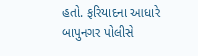હતો. ફરિયાદના આધારે બાપુનગર પોલીસે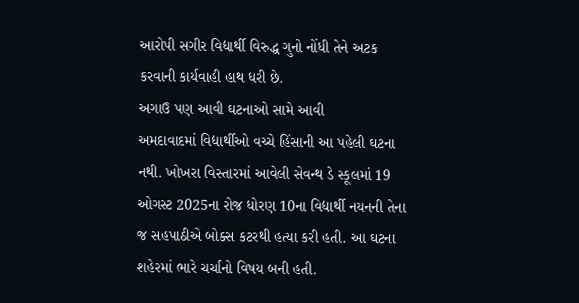આરોપી સગીર વિદ્યાર્થી વિરુદ્ધ ગુનો નોંધી તેને અટક કરવાની કાર્યવાહી હાથ ધરી છે.
અગાઉ પણ આવી ઘટનાઓ સામે આવી
અમદાવાદમાં વિદ્યાર્થીઓ વચ્ચે હિંસાની આ પહેલી ઘટના નથી. ખોખરા વિસ્તારમાં આવેલી સેવન્થ ડે સ્કૂલમાં 19 ઓગસ્ટ 2025ના રોજ ધોરણ 10ના વિદ્યાર્થી નયનની તેના જ સહપાઠીએ બોક્સ કટરથી હત્યા કરી હતી. આ ઘટના શહેરમાં ભારે ચર્ચાનો વિષય બની હતી.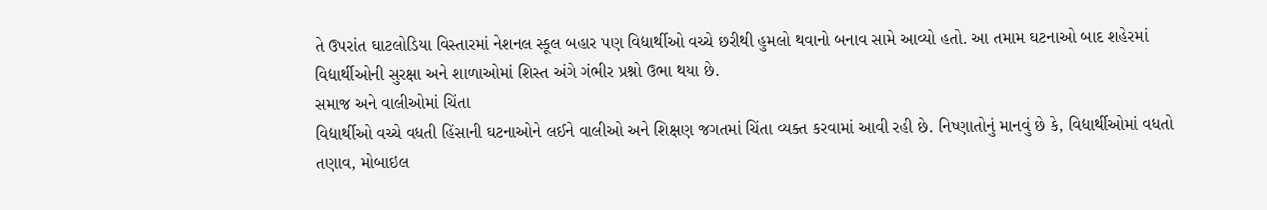તે ઉપરાંત ઘાટલોડિયા વિસ્તારમાં નેશનલ સ્કૂલ બહાર પણ વિદ્યાર્થીઓ વચ્ચે છરીથી હુમલો થવાનો બનાવ સામે આવ્યો હતો. આ તમામ ઘટનાઓ બાદ શહેરમાં વિદ્યાર્થીઓની સુરક્ષા અને શાળાઓમાં શિસ્ત અંગે ગંભીર પ્રશ્નો ઉભા થયા છે.
સમાજ અને વાલીઓમાં ચિંતા
વિદ્યાર્થીઓ વચ્ચે વધતી હિંસાની ઘટનાઓને લઈને વાલીઓ અને શિક્ષણ જગતમાં ચિંતા વ્યક્ત કરવામાં આવી રહી છે. નિષ્ણાતોનું માનવું છે કે, વિદ્યાર્થીઓમાં વધતો તણાવ, મોબાઇલ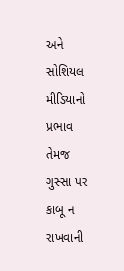અને સોશિયલ મીડિયાનો પ્રભાવ તેમજ ગુસ્સા પર કાબૂ ન રાખવાની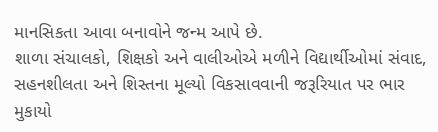માનસિકતા આવા બનાવોને જન્મ આપે છે.
શાળા સંચાલકો, શિક્ષકો અને વાલીઓએ મળીને વિદ્યાર્થીઓમાં સંવાદ, સહનશીલતા અને શિસ્તના મૂલ્યો વિકસાવવાની જરૂરિયાત પર ભાર મુકાયો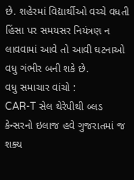છે. શહેરમાં વિદ્યાર્થીઓ વચ્ચે વધતી હિંસા પર સમયસર નિયંત્રણ ન લાવવામાં આવે તો આવી ઘટનાઓ વધુ ગંભીર બની શકે છે.
વધુ સમાચાર વાંચો :
CAR-T સેલ થેરેપીથી બ્લડ કેન્સરનો ઇલાજ હવે ગુજરાતમાં જ શક્ય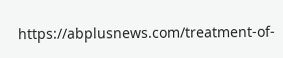https://abplusnews.com/treatment-of-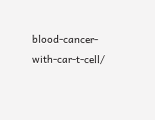blood-cancer-with-car-t-cell/